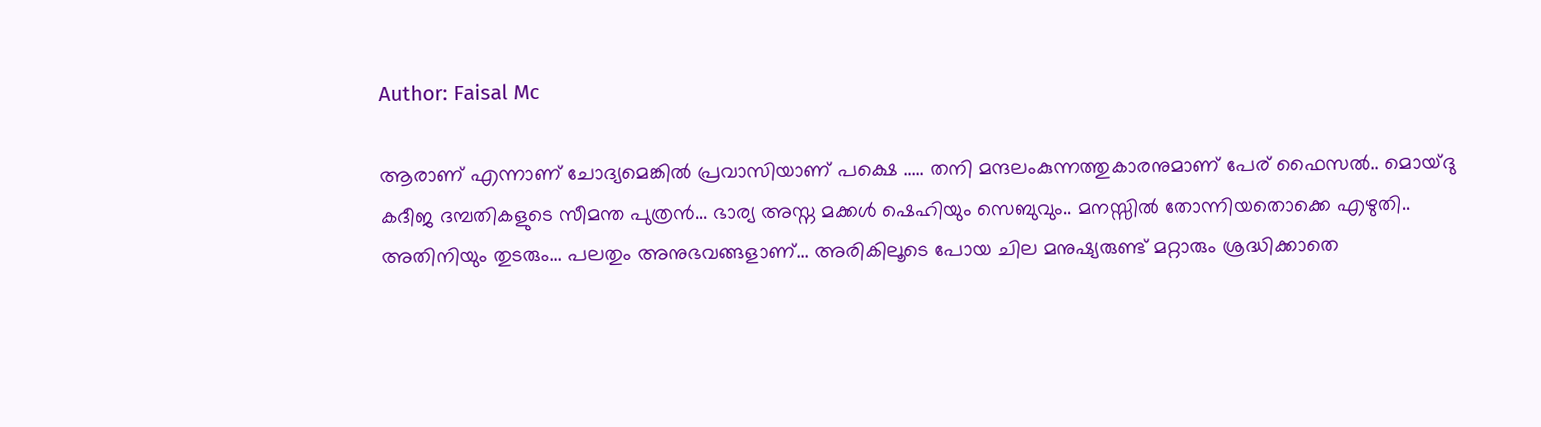Author: Faisal Mc

ആരാണ് എന്നാണ് ചോദ്യമെങ്കിൽ പ്രവാസിയാണ് പക്ഷെ ….. തനി മന്ദലംകുന്നത്തുകാരനുമാണ് പേര് ഫൈസൽ.. മൊയ്‌ദു കദീജ ദമ്പതികളുടെ സീമന്ത പുത്രൻ… ഭാര്യ അസ്ന മക്കൾ ഷെഹിയും സെബുവും.. മനസ്സിൽ തോന്നിയതൊക്കെ എഴുതി.. അതിനിയും തുടരും… പലതും അനുഭവങ്ങളാണ്… അരികിലൂടെ പോയ ചില മനുഷ്യരുണ്ട് മറ്റാരും ശ്രദ്ധിക്കാതെ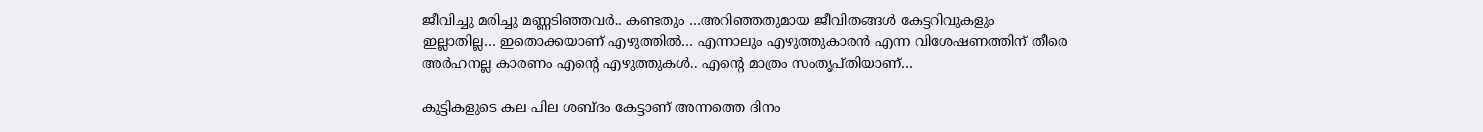ജീവിച്ചു മരിച്ചു മണ്ണടിഞ്ഞവർ.. കണ്ടതും …അറിഞ്ഞതുമായ ജീവിതങ്ങൾ കേട്ടറിവുകളും ഇല്ലാതില്ല… ഇതൊക്കയാണ് എഴുത്തിൽ… എന്നാലും എഴുത്തുകാരൻ എന്ന വിശേഷണത്തിന് തീരെ അർഹനല്ല കാരണം എന്റെ എഴുത്തുകൾ.. എന്റെ മാത്രം സംതൃപ്തിയാണ്…

കുട്ടികളുടെ കല പില ശബ്ദം കേട്ടാണ് അന്നത്തെ ദിനം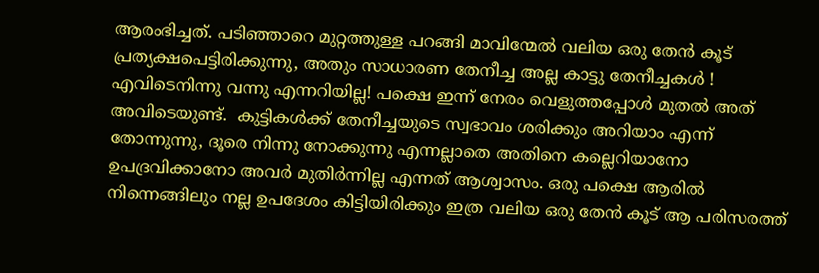ആരംഭിച്ചത്. പടിഞ്ഞാറെ മുറ്റത്തുള്ള പറങ്ങി മാവിന്മേല്‍ വലിയ ഒരു തേന്‍ കൂട് പ്രത്യക്ഷപെട്ടിരിക്കുന്നു, അതും സാധാരണ തേനീച്ച അല്ല കാട്ടു തേനീച്ചകള്‍ ! എവിടെനിന്നു വന്നു എന്നറിയില്ല! പക്ഷെ ഇന്ന് നേരം വെളുത്തപ്പോള്‍ മുതല്‍ അത് അവിടെയുണ്ട്.  കുട്ടികള്‍ക്ക് തേനീച്ചയുടെ സ്വഭാവം ശരിക്കും അറിയാം എന്ന് തോന്നുന്നു, ദൂരെ നിന്നു നോക്കുന്നു എന്നല്ലാതെ അതിനെ കല്ലെറിയാനോ ഉപദ്രവിക്കാനോ അവര്‍ മുതിര്‍ന്നില്ല എന്നത് ആശ്വാസം. ഒരു പക്ഷെ ആരില്‍ നിന്നെങ്ങിലും നല്ല ഉപദേശം കിട്ടിയിരിക്കും ഇത്ര വലിയ ഒരു തേന്‍ കൂട് ആ പരിസരത്ത്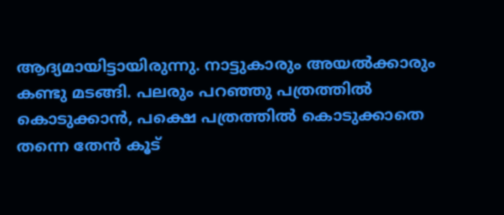ആദ്യമായിട്ടായിരുന്നു. നാട്ടുകാരും അയല്‍ക്കാരും കണ്ടു മടങ്ങി. പലരും പറഞ്ഞു പത്രത്തില്‍ കൊടുക്കാന്‍, പക്ഷെ പത്രത്തില്‍ കൊടുക്കാതെ തന്നെ തേന്‍ കൂട്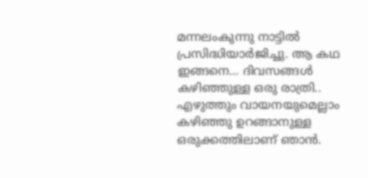മന്നലംകുന്നു നാട്ടില്‍ പ്രസിദ്ധിയാര്‍ജിച്ചു. ആ കഥ ഇങ്ങനെ… ദിവസങ്ങൾ കഴിഞ്ഞുള്ള ഒരു രാത്രി.. എഴുത്തും വായനയുമെല്ലാം കഴിഞ്ഞു ഉറങ്ങാനുള്ള ഒരുക്കത്തിലാണ് ഞാൻ.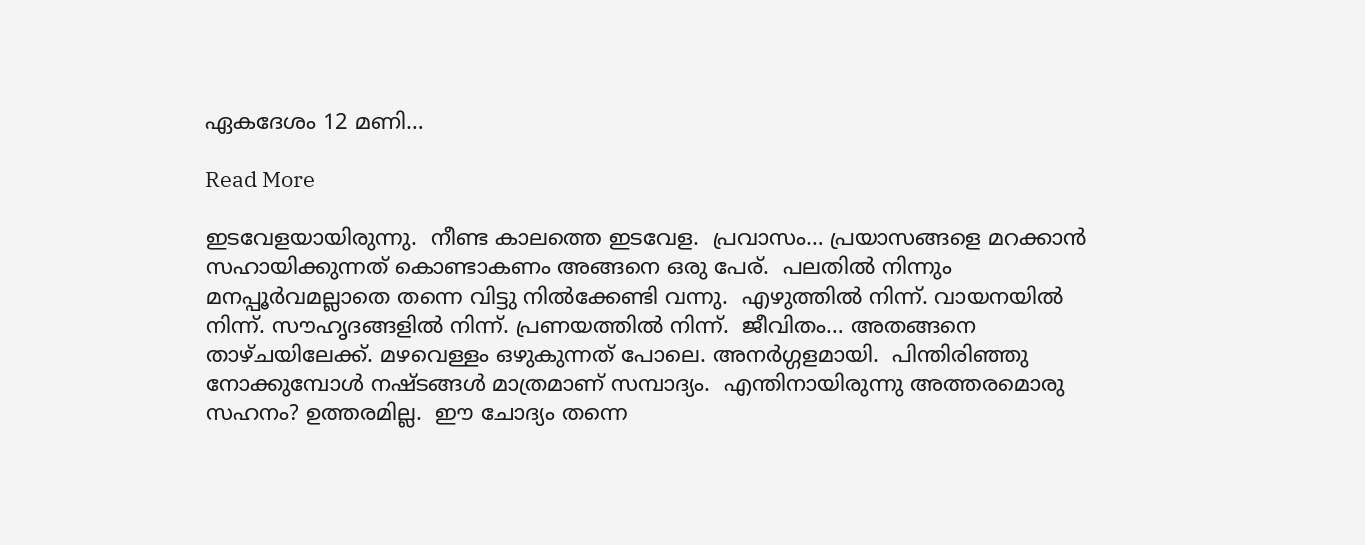ഏകദേശം 12 മണി…

Read More

ഇടവേളയായിരുന്നു.  നീണ്ട കാലത്തെ ഇടവേള.  പ്രവാസം… പ്രയാസങ്ങളെ മറക്കാൻ സഹായിക്കുന്നത് കൊണ്ടാകണം അങ്ങനെ ഒരു പേര്.  പലതിൽ നിന്നും മനപ്പൂർവമല്ലാതെ തന്നെ വിട്ടു നിൽക്കേണ്ടി വന്നു.  എഴുത്തിൽ നിന്ന്. വായനയിൽ നിന്ന്. സൗഹൃദങ്ങളിൽ നിന്ന്. പ്രണയത്തിൽ നിന്ന്.  ജീവിതം… അതങ്ങനെ താഴ്ചയിലേക്ക്. മഴവെള്ളം ഒഴുകുന്നത് പോലെ. അനർഗ്ഗളമായി.  പിന്തിരിഞ്ഞു നോക്കുമ്പോൾ നഷ്ടങ്ങൾ മാത്രമാണ് സമ്പാദ്യം.  എന്തിനായിരുന്നു അത്തരമൊരു സഹനം? ഉത്തരമില്ല.  ഈ ചോദ്യം തന്നെ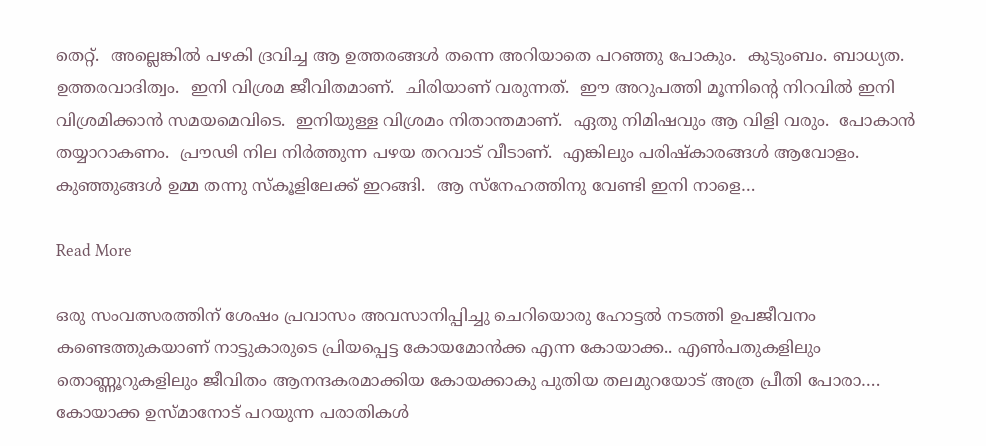തെറ്റ്.  അല്ലെങ്കിൽ പഴകി ദ്രവിച്ച ആ ഉത്തരങ്ങൾ തന്നെ അറിയാതെ പറഞ്ഞു പോകും.  കുടുംബം. ബാധ്യത. ഉത്തരവാദിത്വം.  ഇനി വിശ്രമ ജീവിതമാണ്.  ചിരിയാണ് വരുന്നത്.  ഈ അറുപത്തി മൂന്നിന്റെ നിറവിൽ ഇനി വിശ്രമിക്കാൻ സമയമെവിടെ.  ഇനിയുള്ള വിശ്രമം നിതാന്തമാണ്.  ഏതു നിമിഷവും ആ വിളി വരും.  പോകാൻ തയ്യാറാകണം.  പ്രൗഢി നില നിർത്തുന്ന പഴയ തറവാട് വീടാണ്.  എങ്കിലും പരിഷ്കാരങ്ങൾ ആവോളം.  കുഞ്ഞുങ്ങൾ ഉമ്മ തന്നു സ്കൂളിലേക്ക് ഇറങ്ങി.  ആ സ്നേഹത്തിനു വേണ്ടി ഇനി നാളെ…

Read More

ഒരു സംവത്സരത്തിന് ശേഷം പ്രവാസം അവസാനിപ്പിച്ചു ചെറിയൊരു ഹോട്ടൽ നടത്തി ഉപജീവനം കണ്ടെത്തുകയാണ് നാട്ടുകാരുടെ പ്രിയപ്പെട്ട കോയമോൻക്ക എന്ന കോയാക്ക.. എൺപതുകളിലും തൊണ്ണൂറുകളിലും ജീവിതം ആനന്ദകരമാക്കിയ കോയക്കാകു പുതിയ തലമുറയോട് അത്ര പ്രീതി പോരാ…. കോയാക്ക ഉസ്മാനോട് പറയുന്ന പരാതികൾ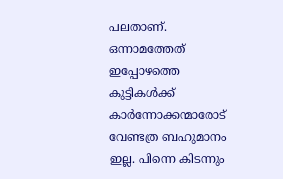പലതാണ്. ഒന്നാമത്തേത് ഇപ്പോഴത്തെ കുട്ടികൾക്ക് കാർന്നോക്കന്മാരോട് വേണ്ടത്ര ബഹുമാനം ഇല്ല. പിന്നെ കിടന്നും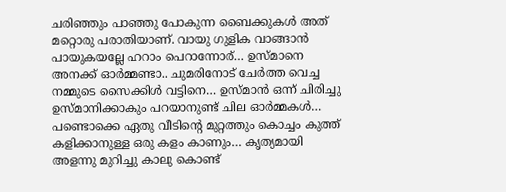ചരിഞ്ഞും പാഞ്ഞു പോകുന്ന ബൈക്കുകൾ അത് മറ്റൊരു പരാതിയാണ്. വായു ഗുളിക വാങ്ങാൻ പായുകയല്ലേ ഹറാം പെറാന്നോര്… ഉസ്മാനെ അനക്ക് ഓർമ്മണ്ടാ.. ചുമരിനോട് ചേർത്ത വെച്ച നമ്മുടെ സൈക്കിൾ വട്ടിനെ… ഉസ്മാൻ ഒന്ന് ചിരിച്ചു ഉസ്മാനിക്കാകും പറയാനുണ്ട് ചില ഓർമ്മകൾ… പണ്ടൊക്കെ ഏതു വീടിന്റെ മുറ്റത്തും കൊച്ചം കുത്ത് കളിക്കാനുള്ള ഒരു കളം കാണും… കൃത്യമായി അളന്നു മുറിച്ചു കാലു കൊണ്ട്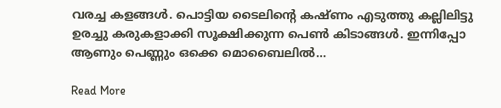വരച്ച കളങ്ങൾ. പൊട്ടിയ ടൈലിന്റെ കഷ്ണം എടുത്തു കല്ലിലിട്ടു ഉരച്ചു കരുകളാക്കി സൂക്ഷിക്കുന്ന പെൺ കിടാങ്ങൾ. ഇന്നിപ്പോ ആണും പെണ്ണും ഒക്കെ മൊബൈലിൽ…

Read More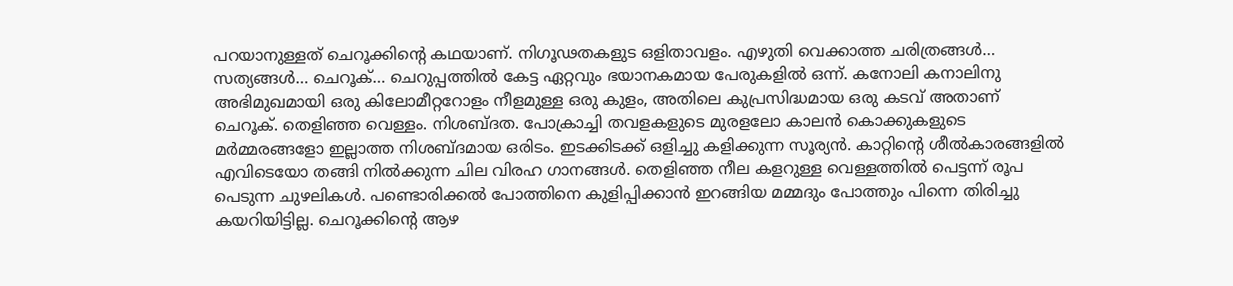പറയാനുള്ളത് ചെറൂക്കിന്റെ കഥയാണ്. നിഗൂഢതകളുട ഒളിതാവളം. എഴുതി വെക്കാത്ത ചരിത്രങ്ങൾ… സത്യങ്ങൾ… ചെ‌റൂക്… ചെറുപ്പത്തിൽ കേട്ട ഏറ്റവും ഭയാനകമായ പേരുകളിൽ ഒന്ന്. കനോലി കനാലിനു അഭിമുഖമായി ഒരു കിലോമീറ്ററോളം നീളമുള്ള ഒരു കുളം, അതിലെ കുപ്രസിദ്ധമായ ഒരു കടവ് അതാണ് ചെ‌റൂക്. തെളിഞ്ഞ വെള്ളം. നിശബ്ദത. പോക്രാച്ചി തവളകളുടെ മുരളലോ കാലൻ കൊക്കുകളുടെ മർമ്മരങ്ങളോ ഇല്ലാത്ത നിശബ്ദമായ ഒരിടം. ഇടക്കിടക്ക് ഒളിച്ചു കളിക്കുന്ന സൂര്യൻ. കാറ്റിന്റെ ശീൽകാരങ്ങളിൽ എവിടെയോ തങ്ങി നിൽക്കുന്ന ചില വിരഹ ഗാനങ്ങൾ. തെളിഞ്ഞ നീല കളറുള്ള വെള്ളത്തിൽ പെട്ടന്ന് രൂപ പെടുന്ന ചുഴലികൾ. പണ്ടൊരിക്കൽ പോത്തിനെ കുളിപ്പിക്കാൻ ഇറങ്ങിയ മമ്മദും പോത്തും പിന്നെ തിരിച്ചു കയറിയിട്ടില്ല. ചെറൂക്കിന്റെ ആഴ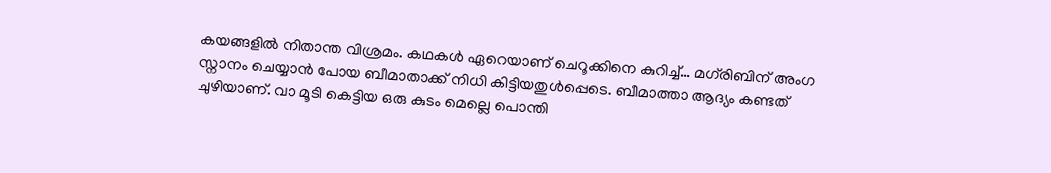കയങ്ങളിൽ നിതാന്ത വിശ്രമം. കഥകൾ ഏറെയാണ് ചെറൂക്കിനെ കുറിച്ച്… മഗ്‌രിബിന് അംഗ സ്നാനം ചെയ്യാൻ പോയ ബീമാതാക്ക് നിധി കിട്ടിയതുൾപ്പെടെ. ബീമാത്താ ആദ്യം കണ്ടത് ചുഴിയാണ്. വാ മൂടി കെട്ടിയ ഒരു കുടം മെല്ലെ പൊന്തി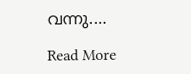വന്നു.…

Read More